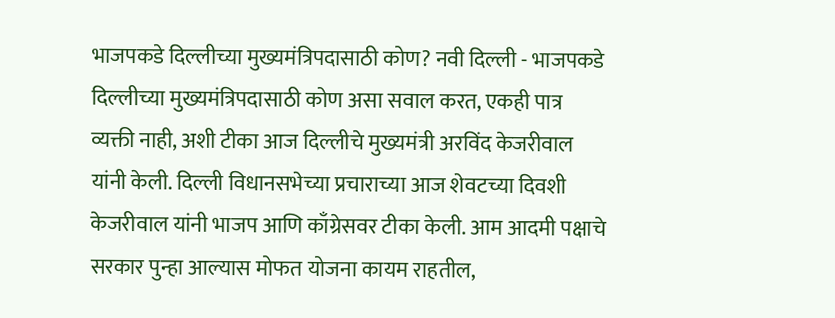भाजपकडे दिल्लीच्या मुख्यमंत्रिपदासाठी कोण? नवी दिल्ली - भाजपकडे दिल्लीच्या मुख्यमंत्रिपदासाठी कोण असा सवाल करत, एकही पात्र व्यक्ती नाही, अशी टीका आज दिल्लीचे मुख्यमंत्री अरविंद केजरीवाल यांनी केली. दिल्ली विधानसभेच्या प्रचाराच्या आज शेवटच्या दिवशी केजरीवाल यांनी भाजप आणि काँग्रेसवर टीका केली. आम आदमी पक्षाचे सरकार पुन्हा आल्यास मोफत योजना कायम राहतील,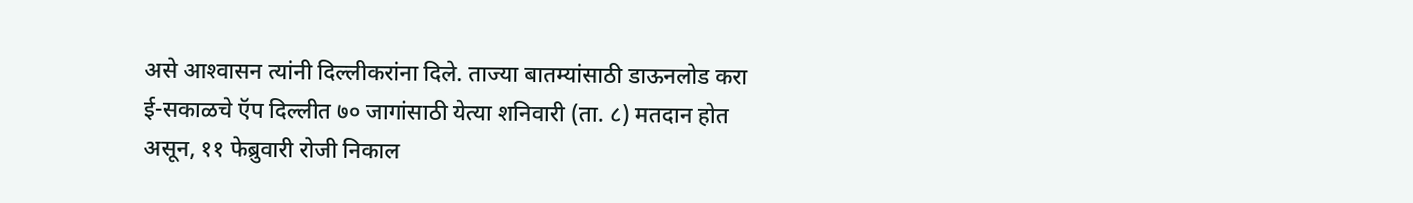असे आश्‍वासन त्यांनी दिल्लीकरांना दिले. ताज्या बातम्यांसाठी डाऊनलोड करा ई-सकाळचे ऍप दिल्लीत ७० जागांसाठी येत्या शनिवारी (ता. ८) मतदान होत असून, ११ फेब्रुवारी रोजी निकाल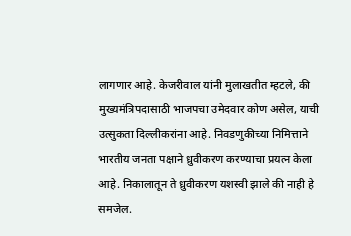लागणार आहे. केजरीवाल यांनी मुलाखतीत म्हटले, की मुख्यमंत्रिपदासाठी भाजपचा उमेदवार कोण असेल, याची उत्सुकता दिल्लीकरांना आहे. निवडणुकीच्या निमित्ताने भारतीय जनता पक्षाने ध्रुवीकरण करण्याचा प्रयत्न केला आहे. निकालातून ते ध्रुवीकरण यशस्वी झाले की नाही हे समजेल.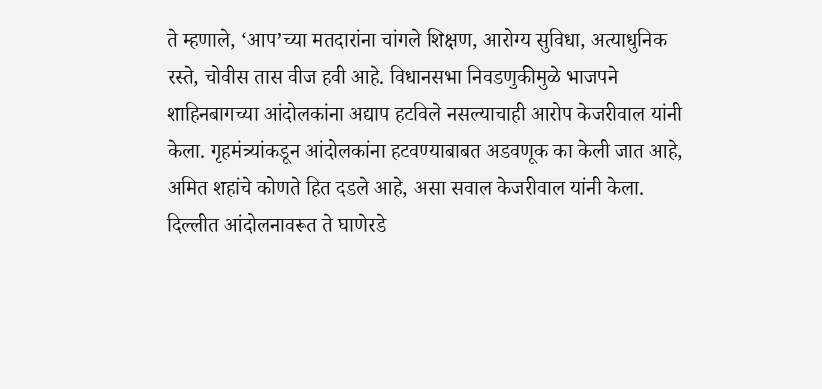ते म्हणाले, ‘आप’च्या मतदारांना चांगले शिक्षण, आरोग्य सुविधा, अत्याधुनिक रस्ते, चोवीस तास वीज हवी आहे. विधानसभा निवडणुकीमुळे भाजपने शाहिनबागच्या आंदोलकांना अद्याप हटविले नसल्याचाही आरोप केजरीवाल यांनी केला. गृहमंत्र्यांकडून आंदोलकांना हटवण्याबाबत अडवणूक का केली जात आहे, अमित शहांचे कोणते हित दडले आहे, असा सवाल केजरीवाल यांनी केला. दिल्लीत आंदोलनावरूत ते घाणेरडे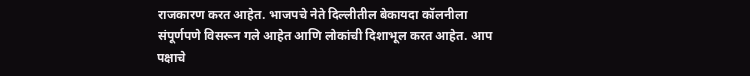राजकारण करत आहेत. भाजपचे नेते दिल्लीतील बेकायदा कॉलनीला संपूर्णपणे विसरून गले आहेत आणि लोकांची दिशाभूल करत आहेत. आप पक्षाचे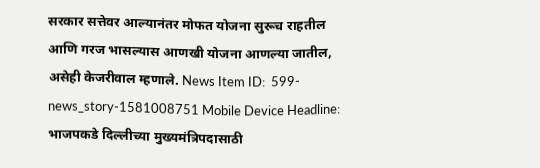सरकार सत्तेवर आल्यानंतर मोफत योजना सुरूच राहतील आणि गरज भासल्यास आणखी योजना आणल्या जातील, असेही केजरीवाल म्हणाले. News Item ID:  599-news_story-1581008751 Mobile Device Headline:  भाजपकडे दिल्लीच्या मुख्यमंत्रिपदासाठी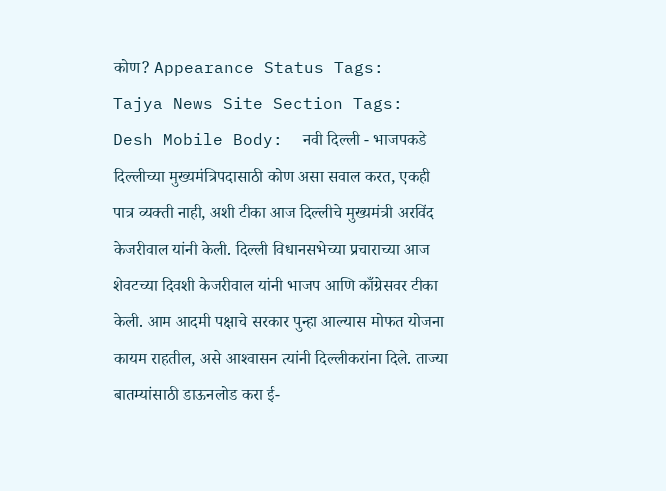कोण? Appearance Status Tags:  Tajya News Site Section Tags:  Desh Mobile Body:  नवी दिल्ली - भाजपकडे दिल्लीच्या मुख्यमंत्रिपदासाठी कोण असा सवाल करत, एकही पात्र व्यक्ती नाही, अशी टीका आज दिल्लीचे मुख्यमंत्री अरविंद केजरीवाल यांनी केली. दिल्ली विधानसभेच्या प्रचाराच्या आज शेवटच्या दिवशी केजरीवाल यांनी भाजप आणि काँग्रेसवर टीका केली. आम आदमी पक्षाचे सरकार पुन्हा आल्यास मोफत योजना कायम राहतील, असे आश्‍वासन त्यांनी दिल्लीकरांना दिले. ताज्या बातम्यांसाठी डाऊनलोड करा ई-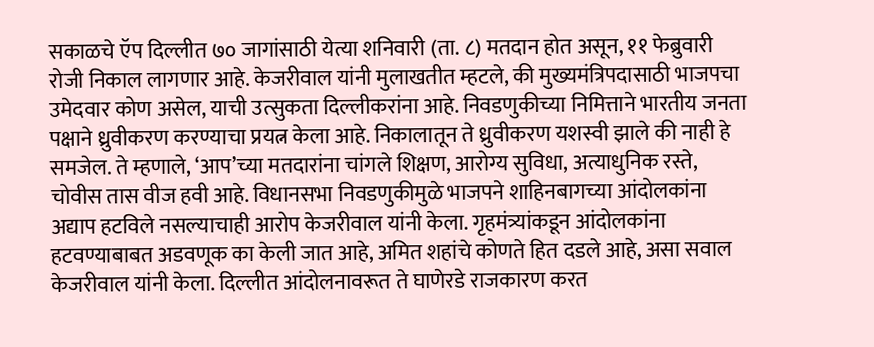सकाळचे ऍप दिल्लीत ७० जागांसाठी येत्या शनिवारी (ता. ८) मतदान होत असून, ११ फेब्रुवारी रोजी निकाल लागणार आहे. केजरीवाल यांनी मुलाखतीत म्हटले, की मुख्यमंत्रिपदासाठी भाजपचा उमेदवार कोण असेल, याची उत्सुकता दिल्लीकरांना आहे. निवडणुकीच्या निमित्ताने भारतीय जनता पक्षाने ध्रुवीकरण करण्याचा प्रयत्न केला आहे. निकालातून ते ध्रुवीकरण यशस्वी झाले की नाही हे समजेल. ते म्हणाले, ‘आप’च्या मतदारांना चांगले शिक्षण, आरोग्य सुविधा, अत्याधुनिक रस्ते, चोवीस तास वीज हवी आहे. विधानसभा निवडणुकीमुळे भाजपने शाहिनबागच्या आंदोलकांना अद्याप हटविले नसल्याचाही आरोप केजरीवाल यांनी केला. गृहमंत्र्यांकडून आंदोलकांना हटवण्याबाबत अडवणूक का केली जात आहे, अमित शहांचे कोणते हित दडले आहे, असा सवाल केजरीवाल यांनी केला. दिल्लीत आंदोलनावरूत ते घाणेरडे राजकारण करत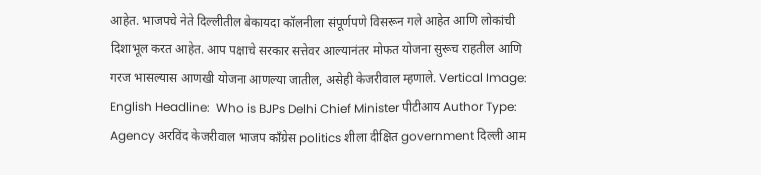आहेत. भाजपचे नेते दिल्लीतील बेकायदा कॉलनीला संपूर्णपणे विसरून गले आहेत आणि लोकांची दिशाभूल करत आहेत. आप पक्षाचे सरकार सत्तेवर आल्यानंतर मोफत योजना सुरूच राहतील आणि गरज भासल्यास आणखी योजना आणल्या जातील, असेही केजरीवाल म्हणाले. Vertical Image:  English Headline:  Who is BJPs Delhi Chief Minister पीटीआय Author Type:  Agency अरविंद केजरीवाल भाजप काँग्रेस politics शीला दीक्षित government दिल्ली आम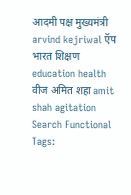आदमी पक्ष मुख्यमंत्री arvind kejriwal ऍप भारत शिक्षण education health वीज अमित शहा amit shah agitation Search Functional Tags: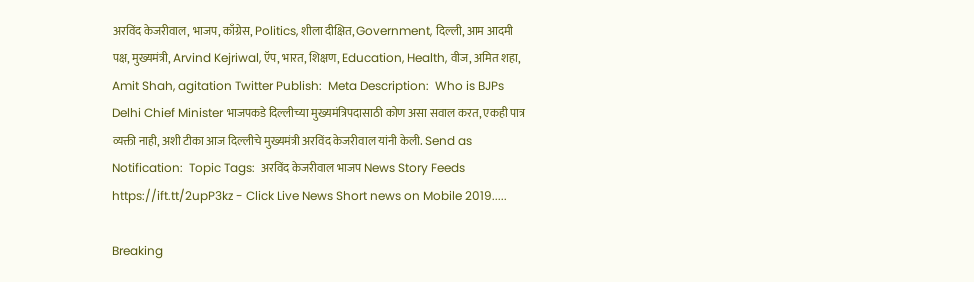अरविंद केजरीवाल, भाजप, काँग्रेस, Politics, शीला दीक्षित, Government, दिल्ली, आम आदमी पक्ष, मुख्यमंत्री, Arvind Kejriwal, ऍप, भारत, शिक्षण, Education, Health, वीज, अमित शहा, Amit Shah, agitation Twitter Publish:  Meta Description:  Who is BJPs Delhi Chief Minister भाजपकडे दिल्लीच्या मुख्यमंत्रिपदासाठी कोण असा सवाल करत, एकही पात्र व्यक्ती नाही, अशी टीका आज दिल्लीचे मुख्यमंत्री अरविंद केजरीवाल यांनी केली. Send as Notification:  Topic Tags:  अरविंद केजरीवाल भाजप News Story Feeds https://ift.tt/2upP3kz - Click Live News Short news on Mobile 2019.....

Breaking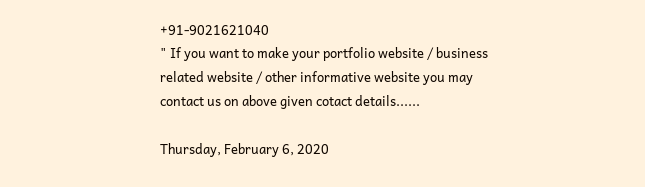+91-9021621040
" If you want to make your portfolio website / business related website / other informative website you may contact us on above given cotact details......

Thursday, February 6, 2020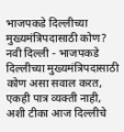भाजपकडे दिल्लीच्या मुख्यमंत्रिपदासाठी कोण? नवी दिल्ली - भाजपकडे दिल्लीच्या मुख्यमंत्रिपदासाठी कोण असा सवाल करत, एकही पात्र व्यक्ती नाही, अशी टीका आज दिल्लीचे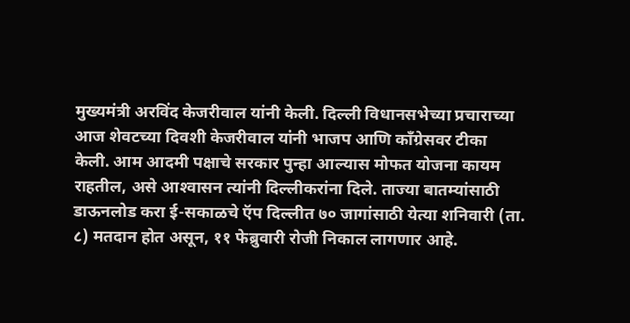मुख्यमंत्री अरविंद केजरीवाल यांनी केली. दिल्ली विधानसभेच्या प्रचाराच्या आज शेवटच्या दिवशी केजरीवाल यांनी भाजप आणि काँग्रेसवर टीका केली. आम आदमी पक्षाचे सरकार पुन्हा आल्यास मोफत योजना कायम राहतील, असे आश्‍वासन त्यांनी दिल्लीकरांना दिले. ताज्या बातम्यांसाठी डाऊनलोड करा ई-सकाळचे ऍप दिल्लीत ७० जागांसाठी येत्या शनिवारी (ता. ८) मतदान होत असून, ११ फेब्रुवारी रोजी निकाल लागणार आहे.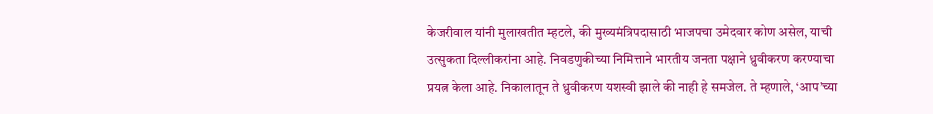केजरीवाल यांनी मुलाखतीत म्हटले, की मुख्यमंत्रिपदासाठी भाजपचा उमेदवार कोण असेल, याची उत्सुकता दिल्लीकरांना आहे. निवडणुकीच्या निमित्ताने भारतीय जनता पक्षाने ध्रुवीकरण करण्याचा प्रयत्न केला आहे. निकालातून ते ध्रुवीकरण यशस्वी झाले की नाही हे समजेल. ते म्हणाले, ‘आप’च्या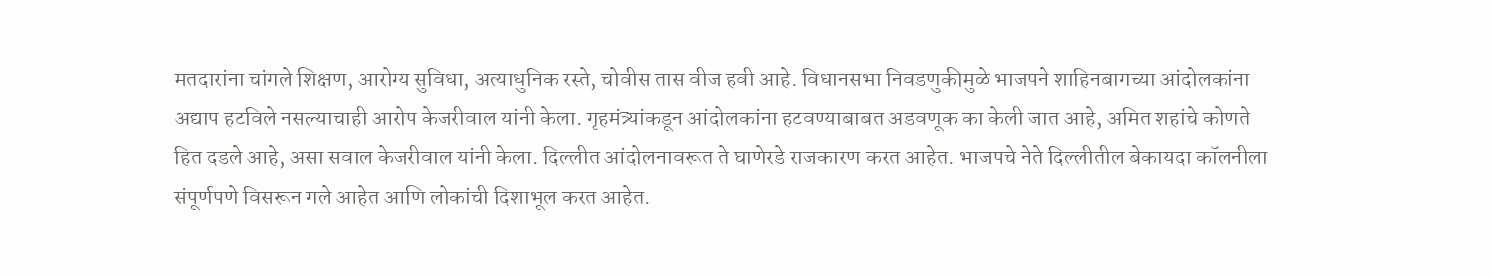मतदारांना चांगले शिक्षण, आरोग्य सुविधा, अत्याधुनिक रस्ते, चोवीस तास वीज हवी आहे. विधानसभा निवडणुकीमुळे भाजपने शाहिनबागच्या आंदोलकांना अद्याप हटविले नसल्याचाही आरोप केजरीवाल यांनी केला. गृहमंत्र्यांकडून आंदोलकांना हटवण्याबाबत अडवणूक का केली जात आहे, अमित शहांचे कोणते हित दडले आहे, असा सवाल केजरीवाल यांनी केला. दिल्लीत आंदोलनावरूत ते घाणेरडे राजकारण करत आहेत. भाजपचे नेते दिल्लीतील बेकायदा कॉलनीला संपूर्णपणे विसरून गले आहेत आणि लोकांची दिशाभूल करत आहेत.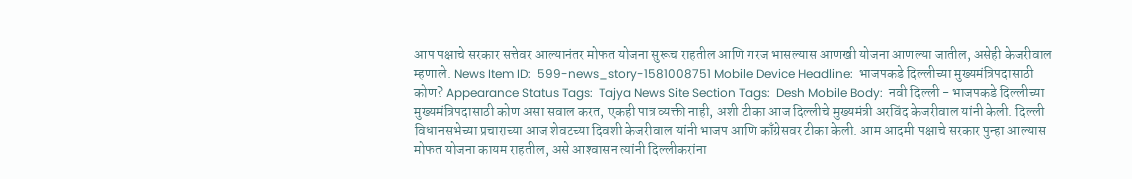आप पक्षाचे सरकार सत्तेवर आल्यानंतर मोफत योजना सुरूच राहतील आणि गरज भासल्यास आणखी योजना आणल्या जातील, असेही केजरीवाल म्हणाले. News Item ID:  599-news_story-1581008751 Mobile Device Headline:  भाजपकडे दिल्लीच्या मुख्यमंत्रिपदासाठी कोण? Appearance Status Tags:  Tajya News Site Section Tags:  Desh Mobile Body:  नवी दिल्ली - भाजपकडे दिल्लीच्या मुख्यमंत्रिपदासाठी कोण असा सवाल करत, एकही पात्र व्यक्ती नाही, अशी टीका आज दिल्लीचे मुख्यमंत्री अरविंद केजरीवाल यांनी केली. दिल्ली विधानसभेच्या प्रचाराच्या आज शेवटच्या दिवशी केजरीवाल यांनी भाजप आणि काँग्रेसवर टीका केली. आम आदमी पक्षाचे सरकार पुन्हा आल्यास मोफत योजना कायम राहतील, असे आश्‍वासन त्यांनी दिल्लीकरांना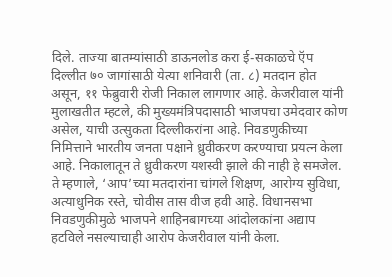दिले. ताज्या बातम्यांसाठी डाऊनलोड करा ई-सकाळचे ऍप दिल्लीत ७० जागांसाठी येत्या शनिवारी (ता. ८) मतदान होत असून, ११ फेब्रुवारी रोजी निकाल लागणार आहे. केजरीवाल यांनी मुलाखतीत म्हटले, की मुख्यमंत्रिपदासाठी भाजपचा उमेदवार कोण असेल, याची उत्सुकता दिल्लीकरांना आहे. निवडणुकीच्या निमित्ताने भारतीय जनता पक्षाने ध्रुवीकरण करण्याचा प्रयत्न केला आहे. निकालातून ते ध्रुवीकरण यशस्वी झाले की नाही हे समजेल. ते म्हणाले, ‘आप’च्या मतदारांना चांगले शिक्षण, आरोग्य सुविधा, अत्याधुनिक रस्ते, चोवीस तास वीज हवी आहे. विधानसभा निवडणुकीमुळे भाजपने शाहिनबागच्या आंदोलकांना अद्याप हटविले नसल्याचाही आरोप केजरीवाल यांनी केला.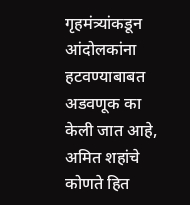गृहमंत्र्यांकडून आंदोलकांना हटवण्याबाबत अडवणूक का केली जात आहे, अमित शहांचे कोणते हित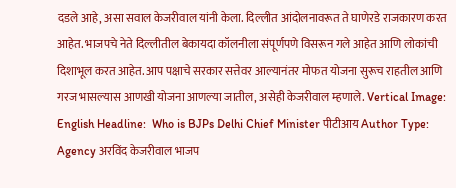दडले आहे, असा सवाल केजरीवाल यांनी केला. दिल्लीत आंदोलनावरूत ते घाणेरडे राजकारण करत आहेत. भाजपचे नेते दिल्लीतील बेकायदा कॉलनीला संपूर्णपणे विसरून गले आहेत आणि लोकांची दिशाभूल करत आहेत. आप पक्षाचे सरकार सत्तेवर आल्यानंतर मोफत योजना सुरूच राहतील आणि गरज भासल्यास आणखी योजना आणल्या जातील, असेही केजरीवाल म्हणाले. Vertical Image:  English Headline:  Who is BJPs Delhi Chief Minister पीटीआय Author Type:  Agency अरविंद केजरीवाल भाजप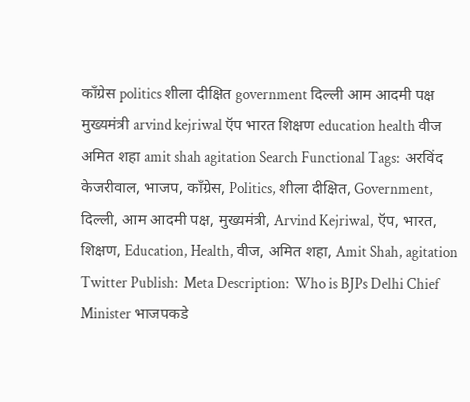काँग्रेस politics शीला दीक्षित government दिल्ली आम आदमी पक्ष मुख्यमंत्री arvind kejriwal ऍप भारत शिक्षण education health वीज अमित शहा amit shah agitation Search Functional Tags:  अरविंद केजरीवाल, भाजप, काँग्रेस, Politics, शीला दीक्षित, Government, दिल्ली, आम आदमी पक्ष, मुख्यमंत्री, Arvind Kejriwal, ऍप, भारत, शिक्षण, Education, Health, वीज, अमित शहा, Amit Shah, agitation Twitter Publish:  Meta Description:  Who is BJPs Delhi Chief Minister भाजपकडे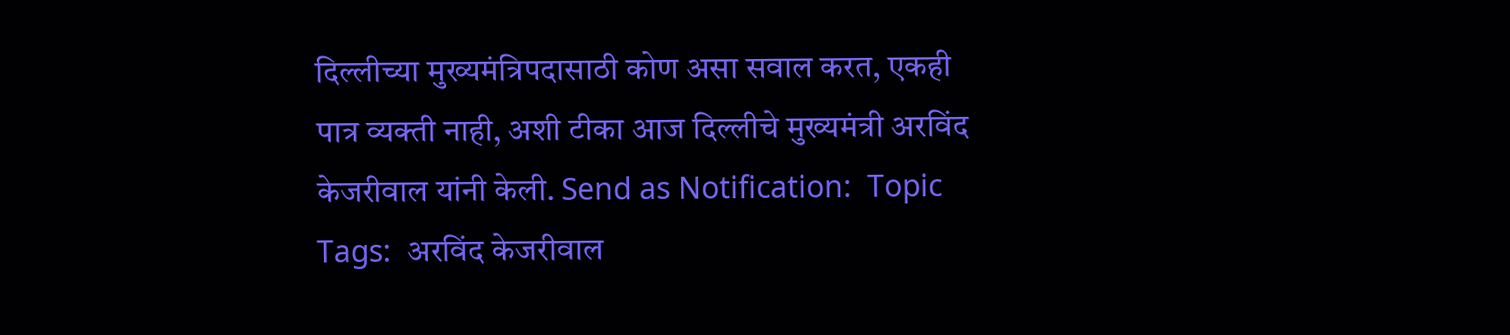दिल्लीच्या मुख्यमंत्रिपदासाठी कोण असा सवाल करत, एकही पात्र व्यक्ती नाही, अशी टीका आज दिल्लीचे मुख्यमंत्री अरविंद केजरीवाल यांनी केली. Send as Notification:  Topic Tags:  अरविंद केजरीवाल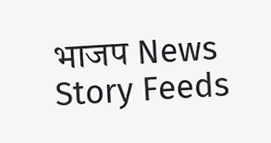भाजप News Story Feeds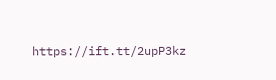https://ift.tt/2upP3kz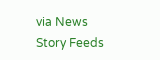via News Story Feeds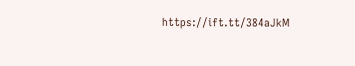https://ift.tt/384aJkM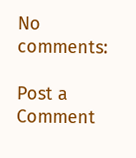No comments:

Post a Comment